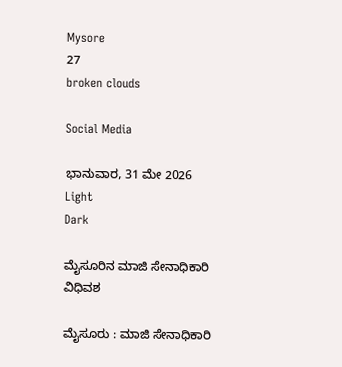Mysore
27
broken clouds

Social Media

ಭಾನುವಾರ, 31 ಮೇ 2026
Light
Dark

ಮೈಸೂರಿನ ಮಾಜಿ ಸೇನಾಧಿಕಾರಿ ವಿಧಿವಶ

ಮೈಸೂರು : ಮಾಜಿ ಸೇನಾಧಿಕಾರಿ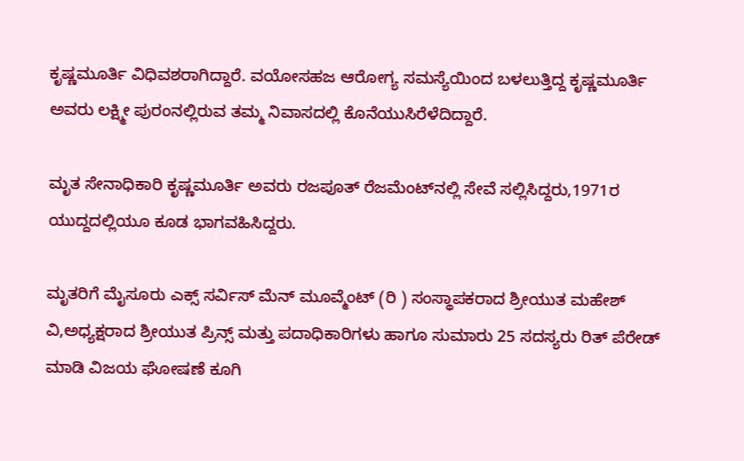ಕೃಷ್ಣಮೂರ್ತಿ ವಿಧಿವಶರಾಗಿದ್ದಾರೆ. ವಯೋಸಹಜ ಆರೋಗ್ಯ ಸಮಸ್ಯೆಯಿಂದ ಬಳಲುತ್ತಿದ್ದ ಕೃಷ್ಣಮೂರ್ತಿ ಅವರು ಲಕ್ಷ್ಮೀ ಪುರಂನಲ್ಲಿರುವ ತಮ್ಮ ನಿವಾಸದಲ್ಲಿ ಕೊನೆಯುಸಿರೆಳೆದಿದ್ದಾರೆ.

ಮೃತ ಸೇನಾಧಿಕಾರಿ ಕೃಷ್ಣಮೂರ್ತಿ ಅವರು ರಜಪೂತ್ ರೆಜಮೆಂಟ್‌ನಲ್ಲಿ ಸೇವೆ ಸಲ್ಲಿಸಿದ್ದರು,1971ರ ಯುದ್ದದಲ್ಲಿಯೂ ಕೂಡ ಭಾಗವಹಿಸಿದ್ದರು.

ಮೃತರಿಗೆ ಮೈಸೂರು ಎಕ್ಸ್ ಸರ್ವಿಸ್ ಮೆನ್ ಮೂವ್ಮೆಂಟ್ (ರಿ ) ಸಂಸ್ಥಾಪಕರಾದ ಶ್ರೀಯುತ ಮಹೇಶ್ ವಿ,ಅಧ್ಯಕ್ಷರಾದ ಶ್ರೀಯುತ ಪ್ರಿನ್ಸ್ ಮತ್ತು ಪದಾಧಿಕಾರಿಗಳು ಹಾಗೂ ಸುಮಾರು 25 ಸದಸ್ಯರು ರಿತ್ ಪೆರೇಡ್ ಮಾಡಿ ವಿಜಯ ಘೋಷಣೆ ಕೂಗಿ‌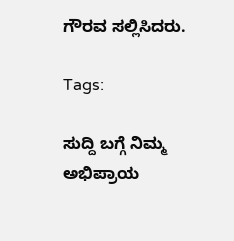ಗೌರವ ಸಲ್ಲಿಸಿದರು.

Tags:

ಸುದ್ದಿ ಬಗ್ಗೆ ನಿಮ್ಮ ಅಭಿಪ್ರಾಯ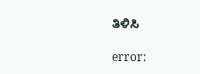ತಿಳಿಸಿ

error: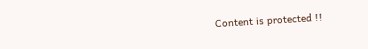Content is protected !!